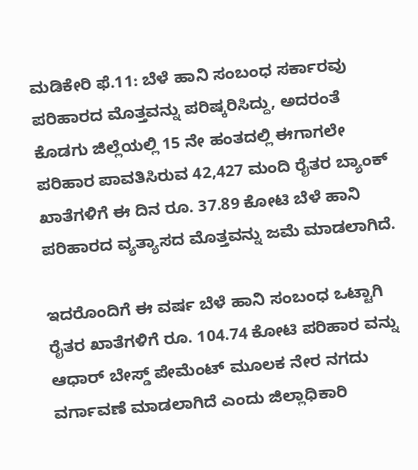ಮಡಿಕೇರಿ ಫೆ.11: ಬೆಳೆ ಹಾನಿ ಸಂಬಂಧ ಸರ್ಕಾರವು ಪರಿಹಾರದ ಮೊತ್ತವನ್ನು ಪರಿಷ್ಕರಿಸಿದ್ದು, ಅದರಂತೆ ಕೊಡಗು ಜಿಲ್ಲೆಯಲ್ಲಿ 15 ನೇ ಹಂತದಲ್ಲಿ ಈಗಾಗಲೇ ಪರಿಹಾರ ಪಾವತಿಸಿರುವ 42,427 ಮಂದಿ ರೈತರ ಬ್ಯಾಂಕ್ ಖಾತೆಗಳಿಗೆ ಈ ದಿನ ರೂ. 37.89 ಕೋಟಿ ಬೆಳೆ ಹಾನಿ ಪರಿಹಾರದ ವ್ಯತ್ಯಾಸದ ಮೊತ್ತವನ್ನು ಜಮೆ ಮಾಡಲಾಗಿದೆ.

ಇದರೊಂದಿಗೆ ಈ ವರ್ಷ ಬೆಳೆ ಹಾನಿ ಸಂಬಂಧ ಒಟ್ಟಾಗಿ ರೈತರ ಖಾತೆಗಳಿಗೆ ರೂ. 104.74 ಕೋಟಿ ಪರಿಹಾರ ವನ್ನು ಆಧಾರ್ ಬೇಸ್ಡ್ ಪೇಮೆಂಟ್ ಮೂಲಕ ನೇರ ನಗದು ವರ್ಗಾವಣೆ ಮಾಡಲಾಗಿದೆ ಎಂದು ಜಿಲ್ಲಾಧಿಕಾರಿ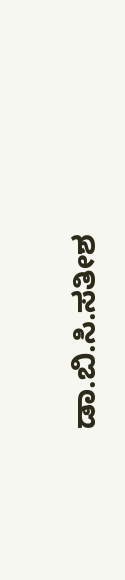ಡಾ.ಬಿ.ಸಿ.ಸತೀಶ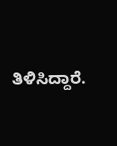ತಿಳಿಸಿದ್ದಾರೆ.